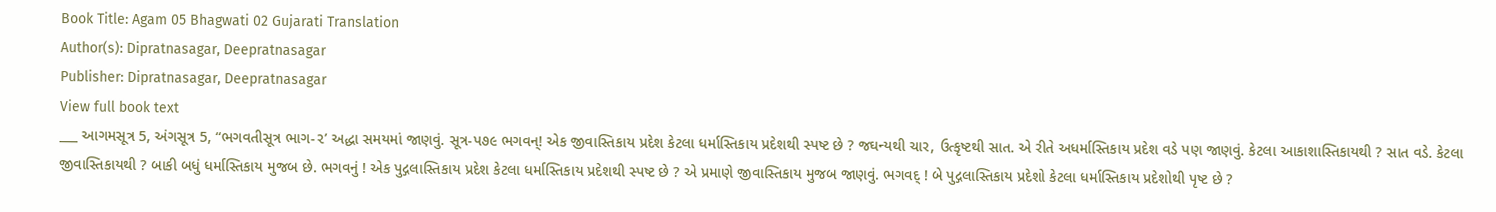Book Title: Agam 05 Bhagwati 02 Gujarati Translation
Author(s): Dipratnasagar, Deepratnasagar
Publisher: Dipratnasagar, Deepratnasagar
View full book text
___ આગમસૂત્ર 5, અંગસૂત્ર 5, “ભગવતીસૂત્ર ભાગ-૨’ અદ્ધા સમયમાં જાણવું. સૂત્ર-પ૭૯ ભગવન્! એક જીવાસ્તિકાય પ્રદેશ કેટલા ધર્માસ્તિકાય પ્રદેશથી સ્પષ્ટ છે ? જઘન્યથી ચાર, ઉત્કૃષ્ટથી સાત. એ રીતે અધર્માસ્તિકાય પ્રદેશ વડે પણ જાણવું. કેટલા આકાશાસ્તિકાયથી ? સાત વડે. કેટલા જીવાસ્તિકાયથી ? બાકી બધું ધર્માસ્તિકાય મુજબ છે. ભગવનું ! એક પુદ્ગલાસ્તિકાય પ્રદેશ કેટલા ધર્માસ્તિકાય પ્રદેશથી સ્પષ્ટ છે ? એ પ્રમાણે જીવાસ્તિકાય મુજબ જાણવું. ભગવદ્ ! બે પુદ્ગલાસ્તિકાય પ્રદેશો કેટલા ધર્માસ્તિકાય પ્રદેશોથી પૃષ્ટ છે ?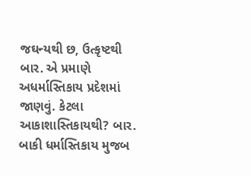જઘન્યથી છ, ઉત્કૃષ્ટથી બાર. એ પ્રમાણે અધર્માસ્તિકાય પ્રદેશમાં જાણવું. કેટલા આકાશાસ્તિકાયથી? બાર. બાકી ધર્માસ્તિકાય મુજબ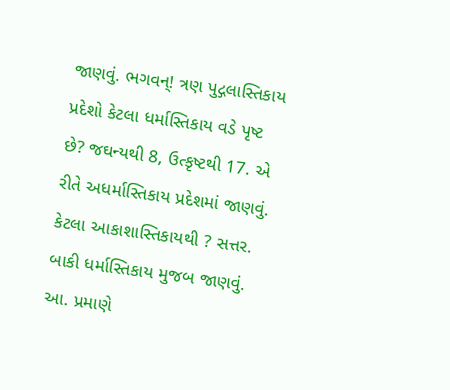જાણવું. ભગવન્! ત્રણ પુદ્ગલાસ્તિકાય પ્રદેશો કેટલા ધર્માસ્તિકાય વડે પૃષ્ટ છે? જઘન્યથી 8, ઉત્કૃષ્ટથી 17. એ રીતે અધર્માસ્તિકાય પ્રદેશમાં જાણવું. કેટલા આકાશાસ્તિકાયથી ? સત્તર. બાકી ધર્માસ્તિકાય મુજબ જાણવું. આ. પ્રમાણે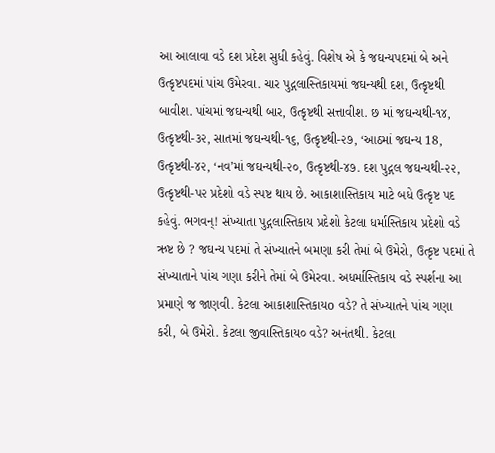આ આલાવા વડે દશ પ્રદેશ સુધી કહેવું. વિશેષ એ કે જઘન્યપદમાં બે અને ઉત્કૃષ્ટપદમાં પાંચ ઉમેરવા. ચાર પુદ્ગલાસ્તિકાયમાં જઘન્યથી દશ, ઉત્કૃષ્ટથી બાવીશ. પાંચમાં જઘન્યથી બાર, ઉત્કૃષ્ટથી સત્તાવીશ. છ માં જઘન્યથી-૧૪, ઉત્કૃષ્ટથી-૩૨, સાતમાં જઘન્યથી-૧૬, ઉત્કૃષ્ટથી-૨૭, ‘આઠમાં જઘન્ય 18, ઉત્કૃષ્ટથી-૪૨, ‘નવ’માં જઘન્યથી-૨૦, ઉત્કૃષ્ટથી-૪૭. દશ પુદ્ગલ જઘન્યથી-૨૨, ઉત્કૃષ્ટથી-પ૨ પ્રદેશો વડે સ્પષ્ટ થાય છે. આકાશાસ્તિકાય માટે બધે ઉત્કૃષ્ટ પદ કહેવું. ભગવન્! સંખ્યાતા પુદ્ગલાસ્તિકાય પ્રદેશો કેટલા ધર્માસ્તિકાય પ્રદેશો વડે ઋષ્ટ છે ? જઘન્ય પદમાં તે સંખ્યાતને બમણા કરી તેમાં બે ઉમેરો, ઉત્કૃષ્ટ પદમાં તે સંખ્યાતાને પાંચ ગણા કરીને તેમાં બે ઉમેરવા. અધર્માસ્તિકાય વડે સ્પર્શના આ પ્રમાણે જ જાણવી. કેટલા આકાશાસ્તિકાયo વડે? તે સંખ્યાતને પાંચ ગણા કરી, બે ઉમેરો. કેટલા જીવાસ્તિકાય૦ વડે? અનંતથી. કેટલા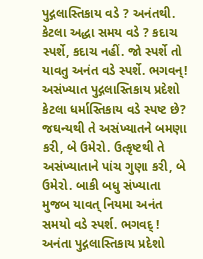પુદ્ગલાસ્તિકાય વડે ? અનંતથી. કેટલા અદ્ધા સમય વડે ? કદાચ સ્પર્શે, કદાચ નહીં. જો સ્પર્શે તો યાવતુ અનંત વડે સ્પર્શે. ભગવન્! અસંખ્યાત પુદ્ગલાસ્તિકાય પ્રદેશો કેટલા ધર્માસ્તિકાય વડે સ્પષ્ટ છે? જઘન્યથી તે અસંખ્યાતને બમણા કરી, બે ઉમેરો. ઉત્કૃષ્ટથી તે અસંખ્યાતાને પાંચ ગુણા કરી, બે ઉમેરો. બાકી બધુ સંખ્યાતા મુજબ યાવત્ નિયમા અનંત સમયો વડે સ્પર્શ. ભગવદ્ ! અનંતા પુદ્ગલાસ્તિકાય પ્રદેશો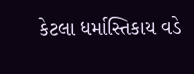કેટલા ધર્માસ્તિકાય વડે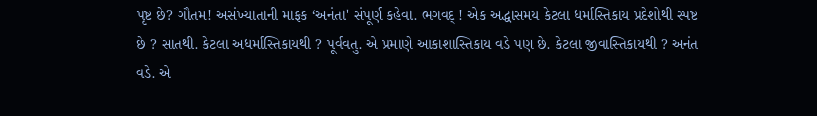પૃષ્ટ છે? ગૌતમ! અસંખ્યાતાની માફક ‘અનંતા' સંપૂર્ણ કહેવા. ભગવદ્ ! એક અદ્ધાસમય કેટલા ધર્માસ્તિકાય પ્રદેશોથી સ્પષ્ટ છે ? સાતથી. કેટલા અધર્માસ્તિકાયથી ? પૂર્વવતુ. એ પ્રમાણે આકાશાસ્તિકાય વડે પણ છે. કેટલા જીવાસ્તિકાયથી ? અનંત વડે. એ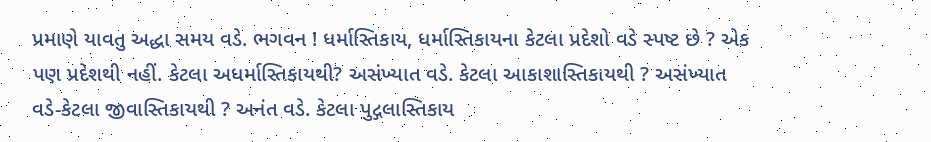પ્રમાણે યાવતુ અદ્ધા સમય વડે. ભગવન ! ધર્માસ્તિકાય, ધર્માસ્તિકાયના કેટલા પ્રદેશો વડે સ્પષ્ટ છે ? એક પણ પ્રદેશથી નહીં. કેટલા અધર્માસ્તિકાયથી? અસંખ્યાત વડે. કેટલા આકાશાસ્તિકાયથી ? અસંખ્યાત વડે-કેટલા જીવાસ્તિકાયથી ? અનંત વડે. કેટલા પુદ્ગલાસ્તિકાય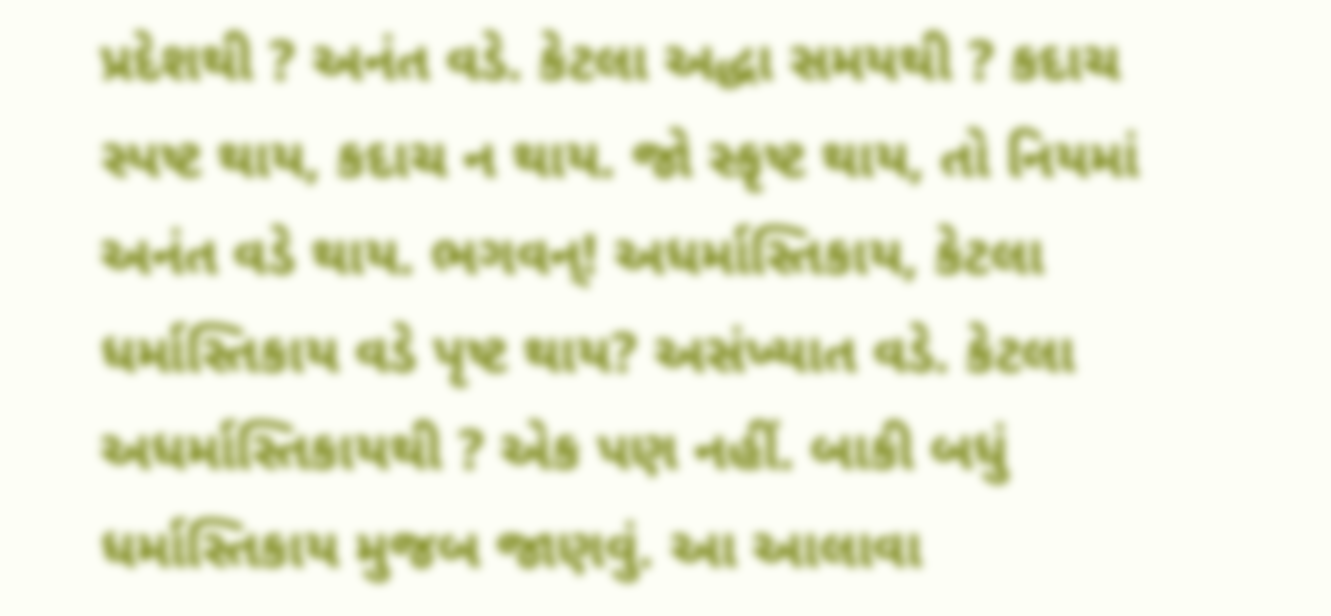પ્રદેશથી ? અનંત વડે. કેટલા અદ્ધા સમયથી ? કદાચ સ્પષ્ટ થાય, કદાચ ન થાય. જો સ્કૃષ્ટ થાય, તો નિયમાં અનંત વડે થાય. ભગવન્! અધર્માસ્તિકાય, કેટલા ધર્માસ્તિકાય વડે પૃષ્ટ થાય? અસંખ્યાત વડે. કેટલા અધર્માસ્તિકાયથી ? એક પણ નહીં. બાકી બધું ધર્માસ્તિકાય મુજબ જાણવું. આ આલાવા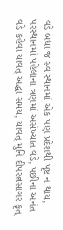વડે બધા જ સ્વ સ્થાનમાં એક પણ પ્રદેશથી પૃષ્ટ ન થાય, પરસ્થાનમાં પહેલાના ત્રણમાં અસંખ્યાત વડે, પછીના અનંત વડે કહેવા યાવત્ અદ્ધા સમય, યાવત્ મુનિ દીપરત્નસાગર કૃત્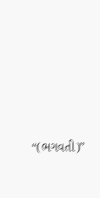“(ભગવતી)”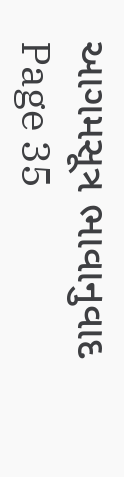આગમસૂત્ર ભાવાનુવાદ Page 35